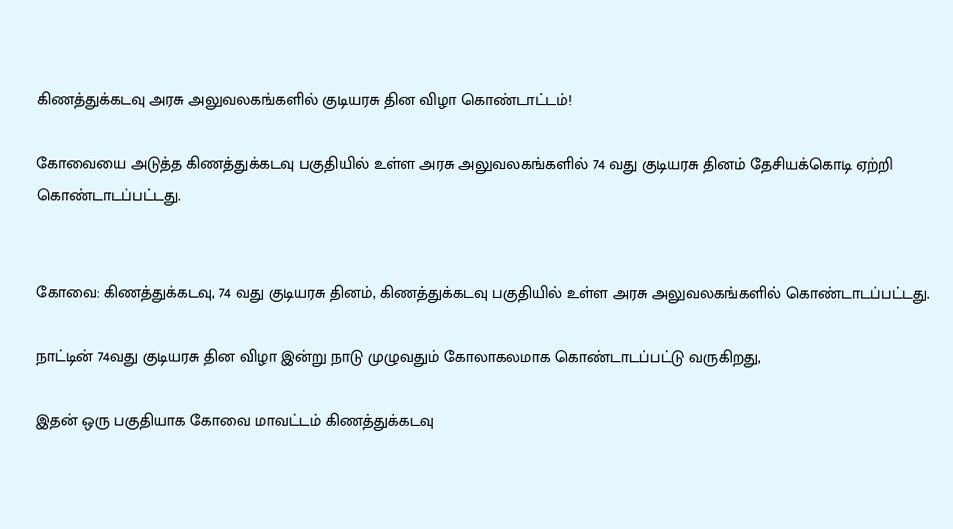கிணத்துக்கடவு அரசு அலுவலகங்களில் குடியரசு தின விழா கொண்டாட்டம்!

கோவையை அடுத்த கிணத்துக்கடவு பகுதியில் உள்ள அரசு அலுவலகங்களில் 74 வது குடியரசு தினம் தேசியக்கொடி ஏற்றி கொண்டாடப்பட்டது.


கோவை: கிணத்துக்கடவு, 74 வது குடியரசு தினம், கிணத்துக்கடவு பகுதியில் உள்ள அரசு அலுவலகங்களில் கொண்டாடப்பட்டது.

நாட்டின் 74வது குடியரசு தின விழா இன்று நாடு முழுவதும் கோலாகலமாக கொண்டாடப்பட்டு வருகிறது,

இதன் ஒரு பகுதியாக கோவை மாவட்டம் கிணத்துக்கடவு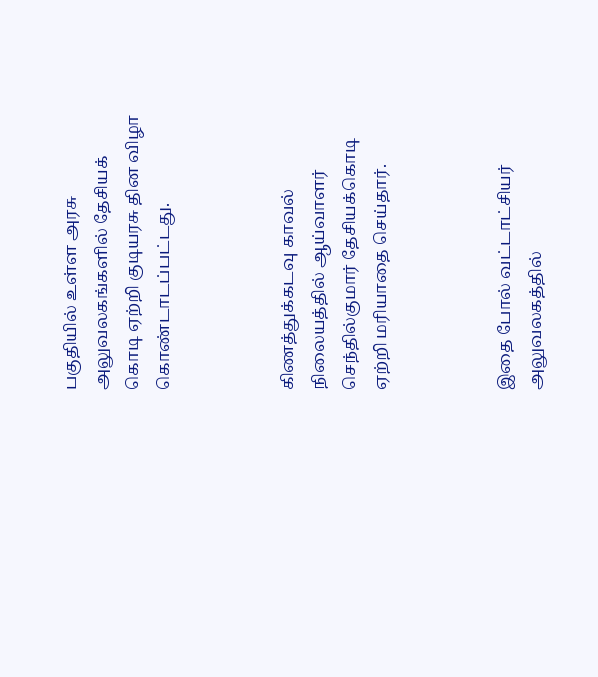பகுதியில் உள்ள அரசு அலுவலகங்களில் தேசியக் கொடி ஏற்றி குடியரசு தின விழா கொண்டாடப்பட்டது.



கிணத்துக்கடவு காவல் நிலையத்தில் ஆய்வாளர் செந்தில்குமார் தேசியக்கொடி ஏற்றி மரியாதை செய்தார்.



இதை போல் வட்டாட்சியர் அலுவலகத்தில்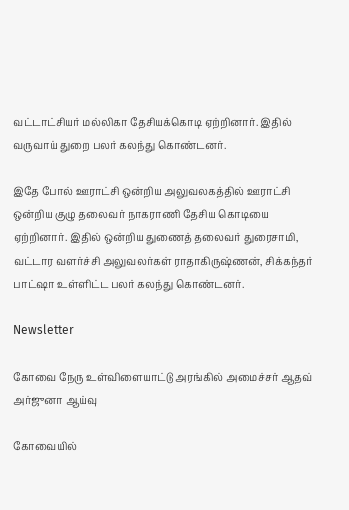வட்டாட்சியர் மல்லிகா தேசியக்கொடி ஏற்றினார். இதில் வருவாய் துறை பலர் கலந்து கொண்டனர்.

இதே போல் ஊராட்சி ஒன்றிய அலுவலகத்தில் ஊராட்சி ஒன்றிய குழு தலைவர் நாகராணி தேசிய கொடியை ஏற்றினார். இதில் ஒன்றிய துணைத் தலைவர் துரைசாமி, வட்டார வளர்ச்சி அலுவலர்கள் ராதாகிருஷ்ணன், சிக்கந்தர் பாட்ஷா உள்ளிட்ட பலர் கலந்து கொண்டனர்.

Newsletter

கோவை நேரு உள்விளையாட்டு அரங்கில் அமைச்சர் ஆதவ் அர்ஜுனா ஆய்வு

கோவையில்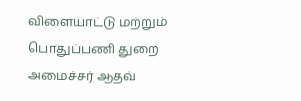விளையாட்டு மற்றும் பொதுப்பணி துறை அமைச்சர் ஆதவ்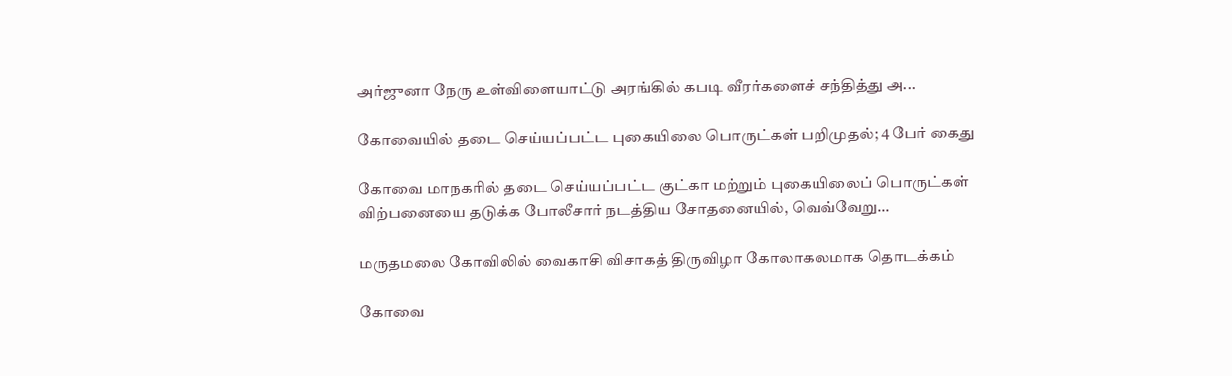அர்ஜுனா நேரு உள்விளையாட்டு அரங்கில் கபடி வீரர்களைச் சந்தித்து அ...

கோவையில் தடை செய்யப்பட்ட புகையிலை பொருட்கள் பறிமுதல்; 4 பேர் கைது

கோவை மாநகரில் தடை செய்யப்பட்ட குட்கா மற்றும் புகையிலைப் பொருட்கள் விற்பனையை தடுக்க போலீசார் நடத்திய சோதனையில், வெவ்வேறு...

மருதமலை கோவிலில் வைகாசி விசாகத் திருவிழா கோலாகலமாக தொடக்கம்

கோவை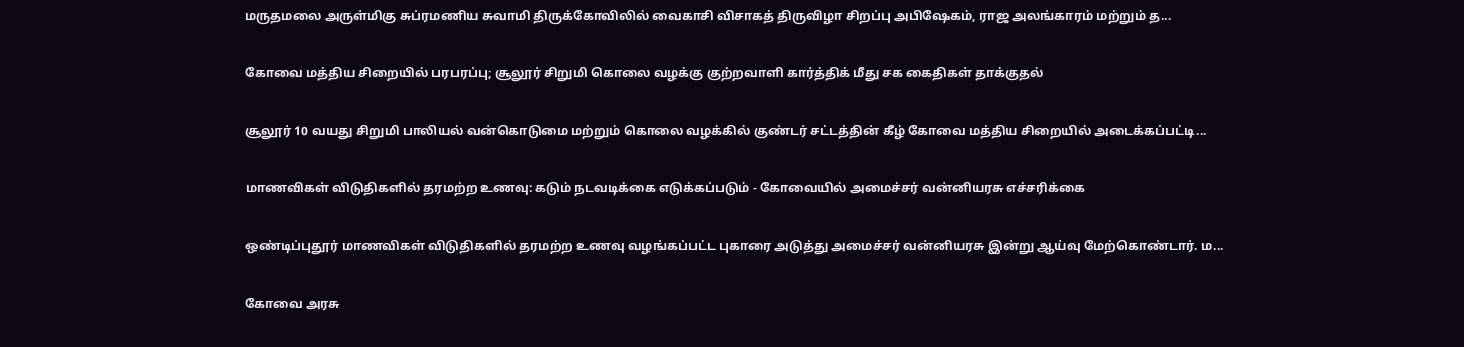மருதமலை அருள்மிகு சுப்ரமணிய சுவாமி திருக்கோவிலில் வைகாசி விசாகத் திருவிழா சிறப்பு அபிஷேகம், ராஜ அலங்காரம் மற்றும் த...

கோவை மத்திய சிறையில் பரபரப்பு; சூலூர் சிறுமி கொலை வழக்கு குற்றவாளி கார்த்திக் மீது சக கைதிகள் தாக்குதல்

சூலூர் 10 வயது சிறுமி பாலியல் வன்கொடுமை மற்றும் கொலை வழக்கில் குண்டர் சட்டத்தின் கீழ் கோவை மத்திய சிறையில் அடைக்கப்பட்டி...

மாணவிகள் விடுதிகளில் தரமற்ற உணவு: கடும் நடவடிக்கை எடுக்கப்படும் - கோவையில் அமைச்சர் வன்னியரசு எச்சரிக்கை

ஒண்டிப்புதூர் மாணவிகள் விடுதிகளில் தரமற்ற உணவு வழங்கப்பட்ட புகாரை அடுத்து அமைச்சர் வன்னியரசு இன்று ஆய்வு மேற்கொண்டார். ம...

கோவை அரசு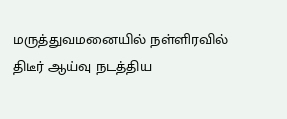மருத்துவமனையில் நள்ளிரவில் திடீர் ஆய்வு நடத்திய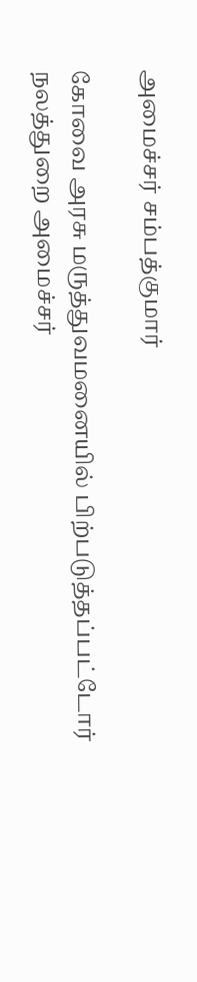அமைச்சர் சம்பத்குமார்

கோவை அரசு மருத்துவமனையில் பிற்படுத்தப்பட்டோர் நலத்துறை அமைச்சர்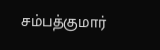சம்பத்குமார்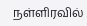நள்ளிரவில்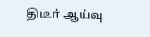திடீர் ஆய்வு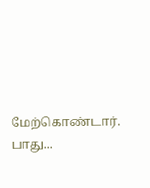மேற்கொண்டார். பாது...